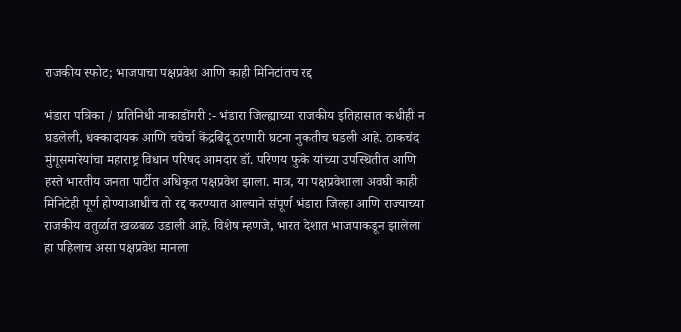राजकीय स्फोट; भाजपाचा पक्षप्रवेश आणि काही मिनिटांतच रद्द

भंडारा पत्रिका / प्रतिनिधी नाकाडोंगरी :- भंडारा जिल्ह्याच्या राजकीय इतिहासात कधीही न घडलेली, धक्कादायक आणि चचेर्चा केंद्रबिंदू ठरणारी घटना नुकतीच घडली आहे. ठाकचंद मुंगूसमारेयांचा महाराष्ट्र विधान परिषद आमदार डॉ. परिणय फुके यांच्या उपस्थितीत आणि हस्ते भारतीय जनता पार्टीत अधिकृत पक्षप्रवेश झाला. मात्र, या पक्षप्रवेशाला अवघी काही मिनिटेही पूर्ण होण्याआधीच तो रद्द करण्यात आल्याने संपूर्ण भंडारा जिल्हा आणि राज्याच्या राजकीय वतुर्ळात खळबळ उडाली आहे. विशेष म्हणजे, भारत देशात भाजपाकडून झालेला हा पहिलाच असा पक्षप्रवेश मानला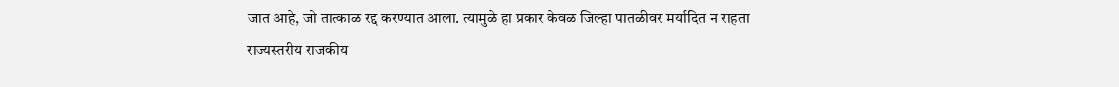जात आहे, जो तात्काळ रद्द करण्यात आला. त्यामुळे हा प्रकार केवळ जिल्हा पातळीवर मर्यादित न राहता राज्यस्तरीय राजकीय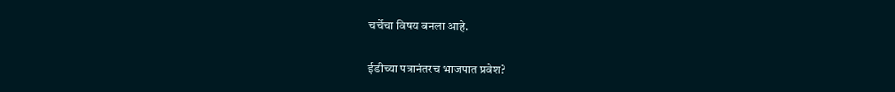चर्चेचा विषय बनला आहे.

ईडीच्या पत्रानंतरच भाजपात प्रवेश?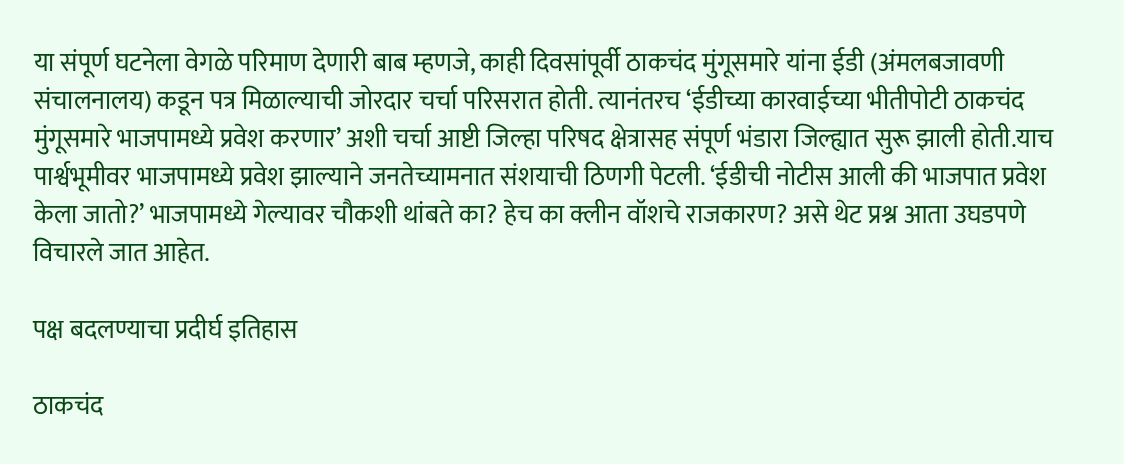या संपूर्ण घटनेला वेगळे परिमाण देणारी बाब म्हणजे, काही दिवसांपूर्वी ठाकचंद मुंगूसमारे यांना ईडी (अंमलबजावणी संचालनालय) कडून पत्र मिळाल्याची जोरदार चर्चा परिसरात होती. त्यानंतरच ‘ईडीच्या कारवाईच्या भीतीपोटी ठाकचंद मुंगूसमारे भाजपामध्ये प्रवेश करणार’ अशी चर्चा आष्टी जिल्हा परिषद क्षेत्रासह संपूर्ण भंडारा जिल्ह्यात सुरू झाली होती.याच पार्श्वभूमीवर भाजपामध्ये प्रवेश झाल्याने जनतेच्यामनात संशयाची ठिणगी पेटली. ‘ईडीची नोटीस आली की भाजपात प्रवेश केला जातो?’ भाजपामध्ये गेल्यावर चौकशी थांबते का? हेच का क्लीन वॉशचे राजकारण? असे थेट प्रश्न आता उघडपणे विचारले जात आहेत.

पक्ष बदलण्याचा प्रदीर्घ इतिहास

ठाकचंद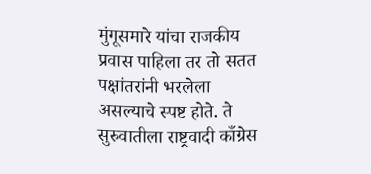मुंगूसमारे यांचा राजकीय प्रवास पाहिला तर तो सतत पक्षांतरांनी भरलेला असल्याचे स्पष्ट होते. ते सुरुवातीला राष्ट्रवादी काँग्रेस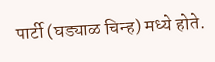पार्टी (घड्याळ चिन्ह) मध्ये होते.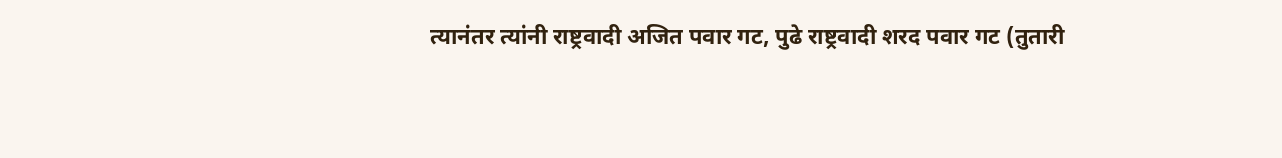त्यानंतर त्यांनी राष्ट्रवादी अजित पवार गट, पुढे राष्ट्रवादी शरद पवार गट (तुतारी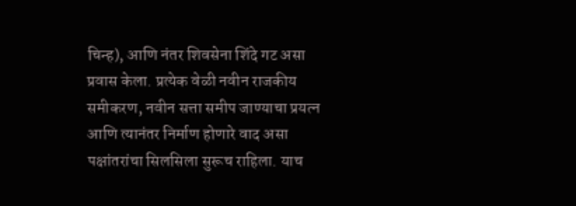चिन्ह), आणि नंतर शिवसेना शिंदे गट असा प्रवास केला. प्रत्येक वेळी नवीन राजकीय समीकरण, नवीन सत्ता समीप जाण्याचा प्रयत्न आणि त्यानंतर निर्माण होणारे वाद असा पक्षांतरांचा सिलसिला सुरूच राहिला. याच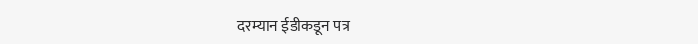दरम्यान ईडीकडून पत्र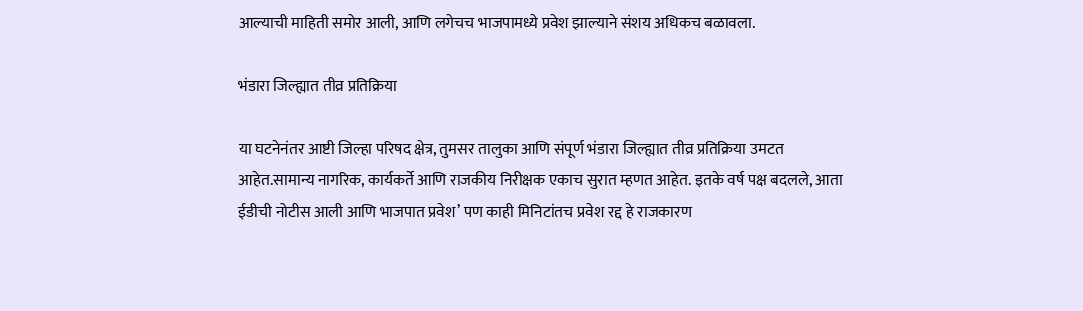आल्याची माहिती समोर आली, आणि लगेचच भाजपामध्ये प्रवेश झाल्याने संशय अधिकच बळावला.

भंडारा जिल्ह्यात तीव्र प्रतिक्रिया

या घटनेनंतर आष्टी जिल्हा परिषद क्षेत्र, तुमसर तालुका आणि संपूर्ण भंडारा जिल्ह्यात तीव्र प्रतिक्रिया उमटत आहेत.सामान्य नागरिक, कार्यकर्ते आणि राजकीय निरीक्षक एकाच सुरात म्हणत आहेत. इतके वर्ष पक्ष बदलले, आता ईडीची नोटीस आली आणि भाजपात प्रवेश’ पण काही मिनिटांतच प्रवेश रद्द हे राजकारण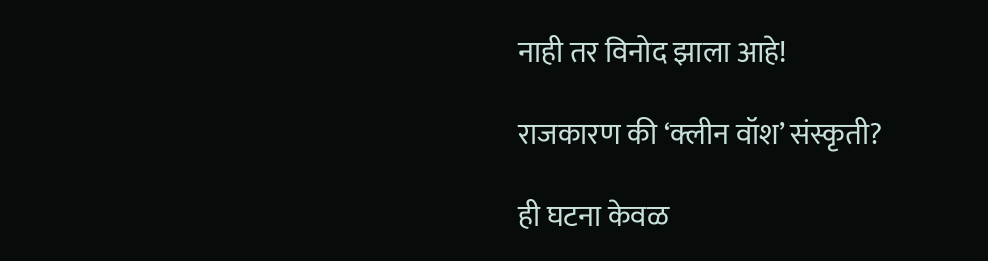नाही तर विनोद झाला आहे!

राजकारण की ‘क्लीन वॉश’ संस्कृती?

ही घटना केवळ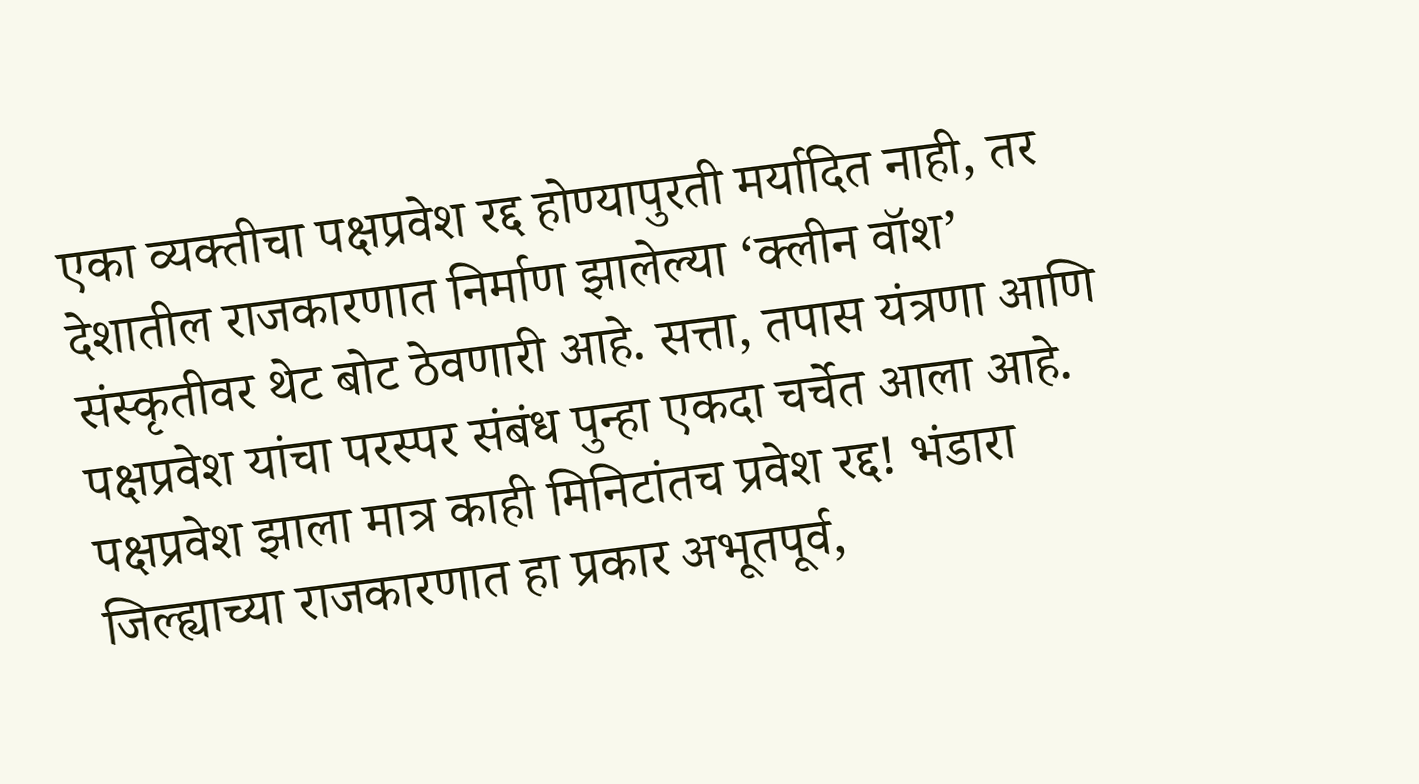एका व्यक्तीचा पक्षप्रवेश रद्द होण्यापुरती मर्यादित नाही, तर देशातील राजकारणात निर्माण झालेल्या ‘क्लीन वॉश’ संस्कृतीवर थेट बोट ठेवणारी आहे. सत्ता, तपास यंत्रणा आणि पक्षप्रवेश यांचा परस्पर संबंध पुन्हा एकदा चर्चेत आला आहे. पक्षप्रवेश झाला मात्र काही मिनिटांतच प्रवेश रद्द! भंडारा जिल्ह्याच्या राजकारणात हा प्रकार अभूतपूर्व,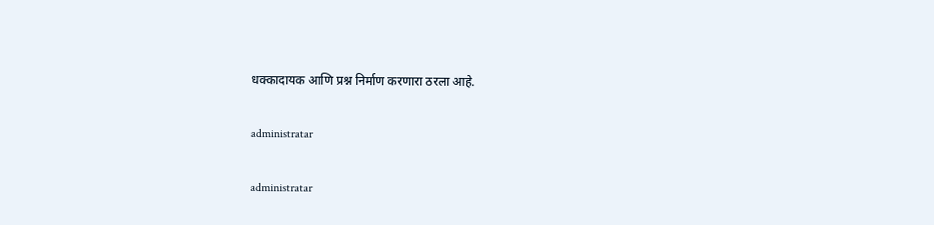धक्कादायक आणि प्रश्न निर्माण करणारा ठरला आहे.

administratar

administratar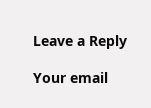Leave a Reply

Your email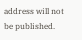address will not be published.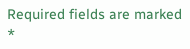Required fields are marked *